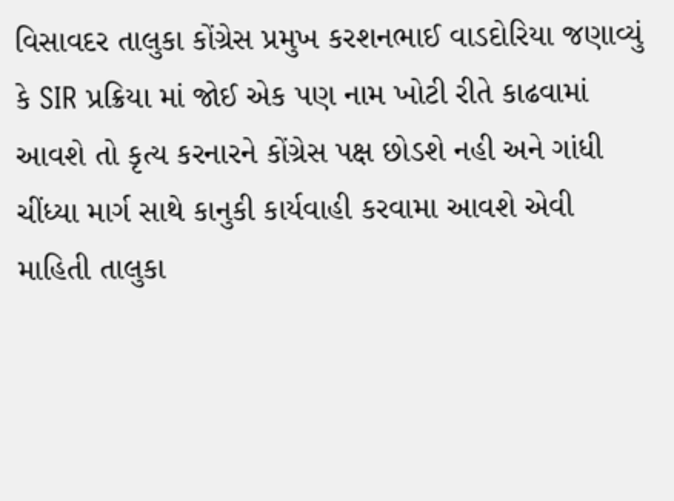વિસાવદર તાલુકા કોંગ્રેસ પ્રમુખ કરશનભાઈ વાડદોરિયા જણાવ્યું કે SIR પ્રક્રિયા માં જોઈ એક પણ નામ ખોટી રીતે કાઢવામાં આવશે તો કૃત્ય કરનારને કોંગ્રેસ પક્ષ છોડશે નહી અને ગાંધી ચીંધ્યા માર્ગ સાથે કાનુકી કાર્યવાહી કરવામા આવશે એવી માહિતી તાલુકા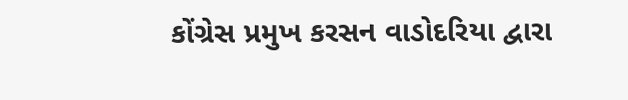કોંગ્રેસ પ્રમુખ કરસન વાડોદરિયા દ્વારા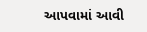આપવામાં આવી